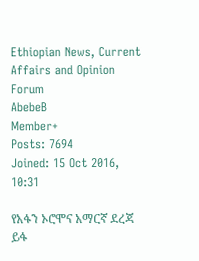Ethiopian News, Current Affairs and Opinion Forum
AbebeB
Member+
Posts: 7694
Joined: 15 Oct 2016, 10:31

የአፋን ኦሮሞና አማርኛ ደረጃ ይፋ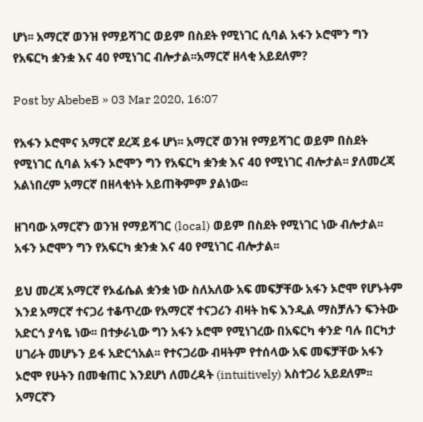ሆነ፡፡ አማርኛ ወንዝ የማይሻገር ወይም በስደት የሚነገር ሲባል አፋን ኦሮሞን ግን የአፍርካ ቋንቋ እና 40 የሚነገር ብሎታል፡፡አማርኛ ዘላቂ አይደለም?

Post by AbebeB » 03 Mar 2020, 16:07

የአፋን ኦሮሞና አማርኛ ደረጃ ይፋ ሆነ፡፡ አማርኛ ወንዝ የማይሻገር ወይም በስደት የሚነገር ሲባል አፋን ኦሮሞን ግን የአፍርካ ቋንቋ እና 40 የሚነገር ብሎታል፡፡ ያለመረጃ አልነበረም አማርኛ በዘላቂነት አይጠቅምም ያልነው፡፡

ዘገባው አማርኛን ወንዝ የማይሻገር (local) ወይም በስደት የሚነገር ነው ብሎታል፡፡ አፋን ኦሮሞን ግን የአፍርካ ቋንቋ እና 40 የሚነገር ብሎታል፡፡

ይህ መረጃ አማርኛ የኦፊሴል ቋንቋ ነው ስለአለው አፍ መፍቻቸው አፋን ኦሮሞ የሆኑትም እንደ አማርኛ ተናጋሪ ተቆጥረው የአማርኛ ተናጋሪን ብዛት ከፍ እንዲል ማስቻሉን ፍንትው አድርጎ ያሳዬ ነው፡፡ በተቃራኒው ግን አፋን ኦሮሞ የሚነገረው በአፍርካ ቀንድ ባሉ በርካታ ሀገራት መሆኑን ይፋ አድርጎአል፡፡ የተናጋሪው ብዛትም የተሰላው አፍ መፍቻቸው አፋን ኦሮሞ የሁትን በመቁጠር እንደሆነ ለመረዳት (intuitively) አስተጋሪ አይደለም፡፡ አማርኛን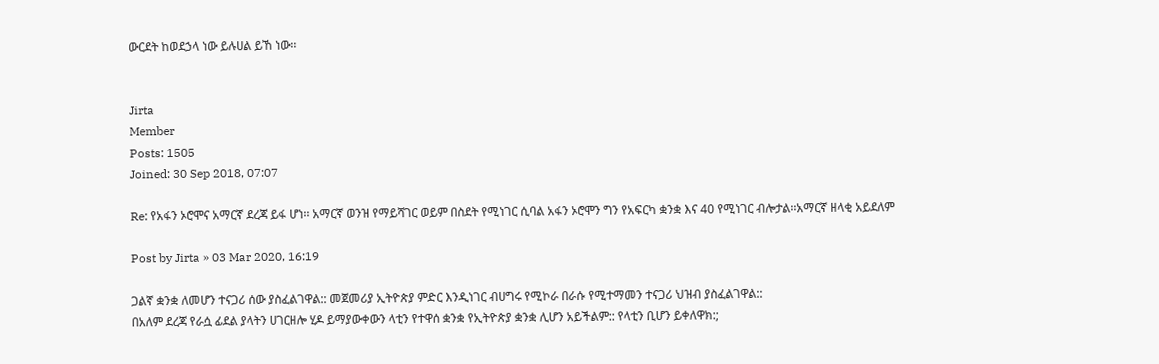ውርደት ከወደኃላ ነው ይሉሀል ይኸ ነው፡፡


Jirta
Member
Posts: 1505
Joined: 30 Sep 2018, 07:07

Re: የአፋን ኦሮሞና አማርኛ ደረጃ ይፋ ሆነ፡፡ አማርኛ ወንዝ የማይሻገር ወይም በስደት የሚነገር ሲባል አፋን ኦሮሞን ግን የአፍርካ ቋንቋ እና 40 የሚነገር ብሎታል፡፡አማርኛ ዘላቂ አይደለም

Post by Jirta » 03 Mar 2020, 16:19

ጋልኛ ቋንቋ ለመሆን ተናጋሪ ሰው ያስፈልገዋል:: መጀመሪያ ኢትዮጵያ ምድር እንዲነገር ብሀግሩ የሚኮራ በራሱ የሚተማመን ተናጋሪ ህዝብ ያስፈልገዋል::
በአለም ደረጃ የራሷ ፊደል ያላትን ሀገርዘሎ ሂዶ ይማያውቀውን ላቲን የተዋሰ ቋንቋ የኢትዮጵያ ቋንቋ ሊሆን አይችልም:: የላቲን ቢሆን ይቀለዋክ:;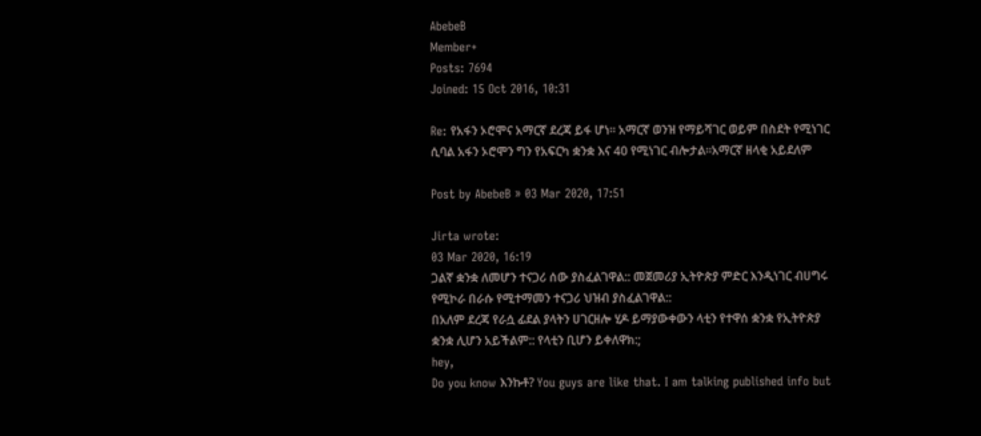AbebeB
Member+
Posts: 7694
Joined: 15 Oct 2016, 10:31

Re: የአፋን ኦሮሞና አማርኛ ደረጃ ይፋ ሆነ፡፡ አማርኛ ወንዝ የማይሻገር ወይም በስደት የሚነገር ሲባል አፋን ኦሮሞን ግን የአፍርካ ቋንቋ እና 40 የሚነገር ብሎታል፡፡አማርኛ ዘላቂ አይደለም

Post by AbebeB » 03 Mar 2020, 17:51

Jirta wrote:
03 Mar 2020, 16:19
ጋልኛ ቋንቋ ለመሆን ተናጋሪ ሰው ያስፈልገዋል:: መጀመሪያ ኢትዮጵያ ምድር እንዲነገር ብሀግሩ የሚኮራ በራሱ የሚተማመን ተናጋሪ ህዝብ ያስፈልገዋል::
በአለም ደረጃ የራሷ ፊደል ያላትን ሀገርዘሎ ሂዶ ይማያውቀውን ላቲን የተዋሰ ቋንቋ የኢትዮጵያ ቋንቋ ሊሆን አይችልም:: የላቲን ቢሆን ይቀለዋክ:;
hey,
Do you know እንኩቶ? You guys are like that. I am talking published info but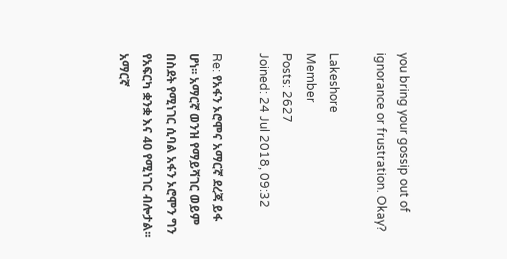you bring your gossip out of ignorance or frustration. Okay?

Lakeshore
Member
Posts: 2627
Joined: 24 Jul 2018, 09:32

Re: የአፋን ኦሮሞና አማርኛ ደረጃ ይፋ ሆነ፡፡ አማርኛ ወንዝ የማይሻገር ወይም በስደት የሚነገር ሲባል አፋን ኦሮሞን ግን የአፍርካ ቋንቋ እና 40 የሚነገር ብሎታል፡፡አማርኛ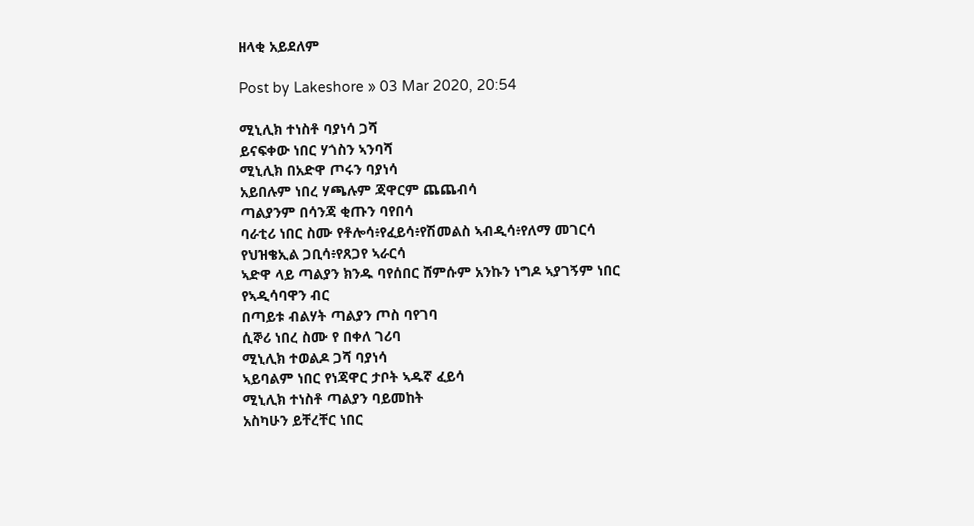ዘላቂ አይደለም

Post by Lakeshore » 03 Mar 2020, 20:54

ሚኒሊክ ተነስቶ ባያነሳ ጋሻ
ይናፍቀው ነበር ሃጎስን ኣንባሻ
ሚኒሊክ በአድዋ ጦሩን ባያነሳ
አይበሉም ነበረ ሃጫሉም ጃዋርም ጨጨብሳ
ጣልያንም በሳንጃ ቂጡን ባየበሳ
ባራቲሪ ነበር ስሙ የቶሎሳ፥የፈይሳ፥የሽመልስ ኣብዲሳ፥የለማ መገርሳ
የህዝቄኢል ጋቢሳ፥የጸጋየ ኣራርሳ
ኣድዋ ላይ ጣልያን ክንዱ ባየሰበር ሸምሱም አንኩን ነግዶ ኣያገኝም ነበር
የኣዲሳባዋን ብር
በጣይቱ ብልሃት ጣልያን ጦስ ባየገባ
ሲኞሪ ነበረ ስሙ የ በቀለ ገሪባ
ሚኒሊክ ተወልዶ ጋሻ ባያነሳ
ኣይባልም ነበር የነጃዋር ታቦት ኣዱኛ ፈይሳ
ሚኒሊክ ተነስቶ ጣልያን ባይመከት
አስካሁን ይቸረቸር ነበር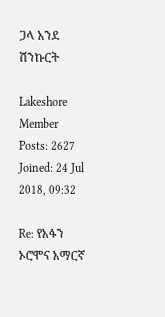ጋላ አንደ ሽንኩርት

Lakeshore
Member
Posts: 2627
Joined: 24 Jul 2018, 09:32

Re: የአፋን ኦሮሞና አማርኛ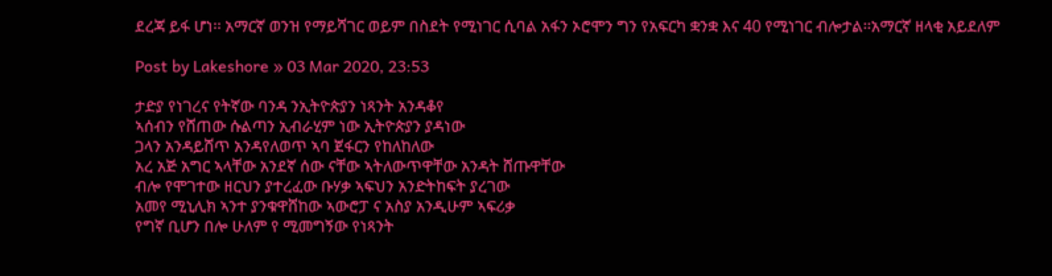ደረጃ ይፋ ሆነ፡፡ አማርኛ ወንዝ የማይሻገር ወይም በስደት የሚነገር ሲባል አፋን ኦሮሞን ግን የአፍርካ ቋንቋ እና 40 የሚነገር ብሎታል፡፡አማርኛ ዘላቂ አይደለም

Post by Lakeshore » 03 Mar 2020, 23:53

ታድያ የነገረና የትኛው ባንዳ ንኢትዮጵያን ነጻንት አንዳቆየ
ኣሰብን የሸጠው ሱልጣን ኢብራሂም ነው ኢትዮጵያን ያዳነው
ጋላን አንዳይሸጥ አንዳየለወጥ ኣባ ጀፋርን የከለከለው
አረ አጅ አግር ኣላቸው አንደኛ ሰው ናቸው ኣትለውጥዋቸው አንዳት ሸጡዋቸው
ብሎ የሞገተው ዘርህን ያተረፈው ቡሃቃ ኣፍህን አንድትከፍት ያረገው
አመየ ሚኒሊክ ኣንተ ያንቁዋሸከው ኣውሮፓ ና አስያ አንዲሁም ኣፍሪቃ
የግኛ ቢሆን በሎ ሁለም የ ሚመግኝው የነጻንት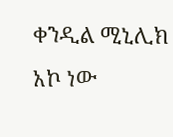ቀንዲል ሚኒሊክ አኮ ነው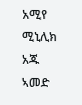አሚየ ሚኒሊክ አጁ ኣመድ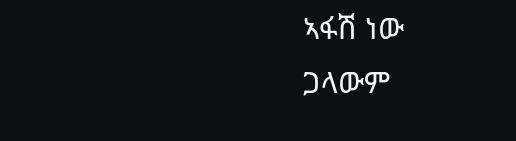ኣፋሽ ነው
ጋላውም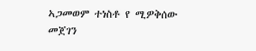ኣጋመወም ተነስቶ የ ሚዎቅሰው
መጀገን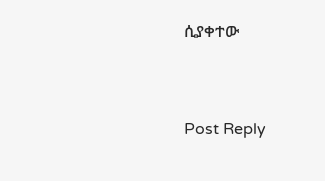ሲያቀተው



Post Reply